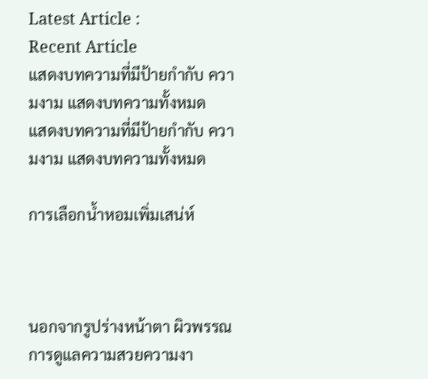Latest Article :
Recent Article
แสดงบทความที่มีป้ายกำกับ ความงาม แสดงบทความทั้งหมด
แสดงบทความที่มีป้ายกำกับ ความงาม แสดงบทความทั้งหมด

การเลือกน้ำหอมเพิ่มเสน่ห์



นอกจากรูปร่างหน้าตา ผิวพรรณ การดูแลความสวยความงา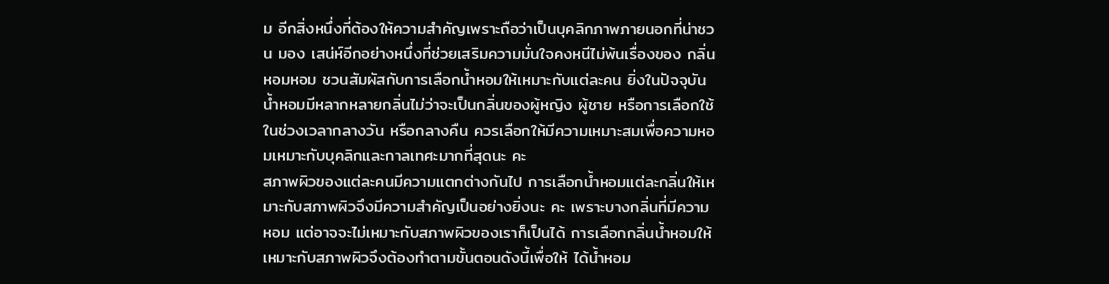ม อีกสิ่งหนึ่งที่ต้องให้ความสำคัญเพราะถือว่าเป็นบุคลิกภาพภายนอกที่น่าชวน มอง เสน่ห์อีกอย่างหนึ่งที่ช่วยเสริมความมั่นใจคงหนีไม่พ้นเรื่องของ กลิ่นหอมหอม ชวนสัมผัสกับการเลือกน้ำหอมให้เหมาะกับแต่ละคน ยิ่งในปัจจุบันน้ำหอมมีหลากหลายกลิ่นไม่ว่าจะเป็นกลิ่นของผู้หญิง ผู้ชาย หรือการเลือกใช้ในช่วงเวลากลางวัน หรือกลางคืน ควรเลือกให้มีความเหมาะสมเพื่อความหอมเหมาะกับบุคลิกและกาลเทศะมากที่สุดนะ คะ
สภาพผิวของแต่ละคนมีความแตกต่างกันไป การเลือกน้ำหอมแต่ละกลิ่นให้เหมาะกับสภาพผิวจึงมีความสำคัญเป็นอย่างยิ่งนะ คะ เพราะบางกลิ่นที่มีความหอม แต่อาจจะไม่เหมาะกับสภาพผิวของเราก็เป็นได้ การเลือกกลิ่นน้ำหอมให้เหมาะกับสภาพผิวจึงต้องทำตามขั้นตอนดังนี้เพื่อให้ ได้น้ำหอม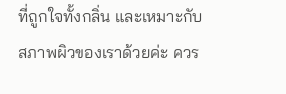ที่ถูกใจทั้งกลิ่น และเหมาะกับสภาพผิวของเราด้วยค่ะ ควร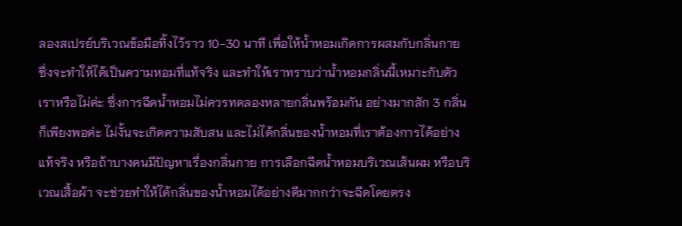ลองสเปรย์บริเวณข้อมือทิ้งไว้ราว 10-30 นาที เพื่อให้น้ำหอมเกิดการผสมกับกลิ่นกาย ซึ่งจะทำให้ได้เป็นความหอมที่แท้จริง และทำให้เราทราบว่าน้ำหอมกลิ่นนี้เหมาะกับตัวเราหรือไม่ค่ะ ซึ่งการฉีดน้ำหอมไม่ควรทดลองหลายกลิ่นพร้อมกัน อย่างมากสัก 3 กลิ่นก็เพียงพอค่ะ ไม่งั้นจะเกิดความสับสน และไม่ได้กลิ่นของน้ำหอมที่เราต้องการได้อย่างแท้จริง หรือถ้าบางคนมีปัญหาเรื่องกลิ่นกาย การเลือกฉีดน้ำหอมบริเวณเส้นผม หรือบริเวณเสื้อผ้า จะช่วยทำให้ได้กลิ่นของน้ำหอมได้อย่างดีมากกว่าจะฉีดโดยตรง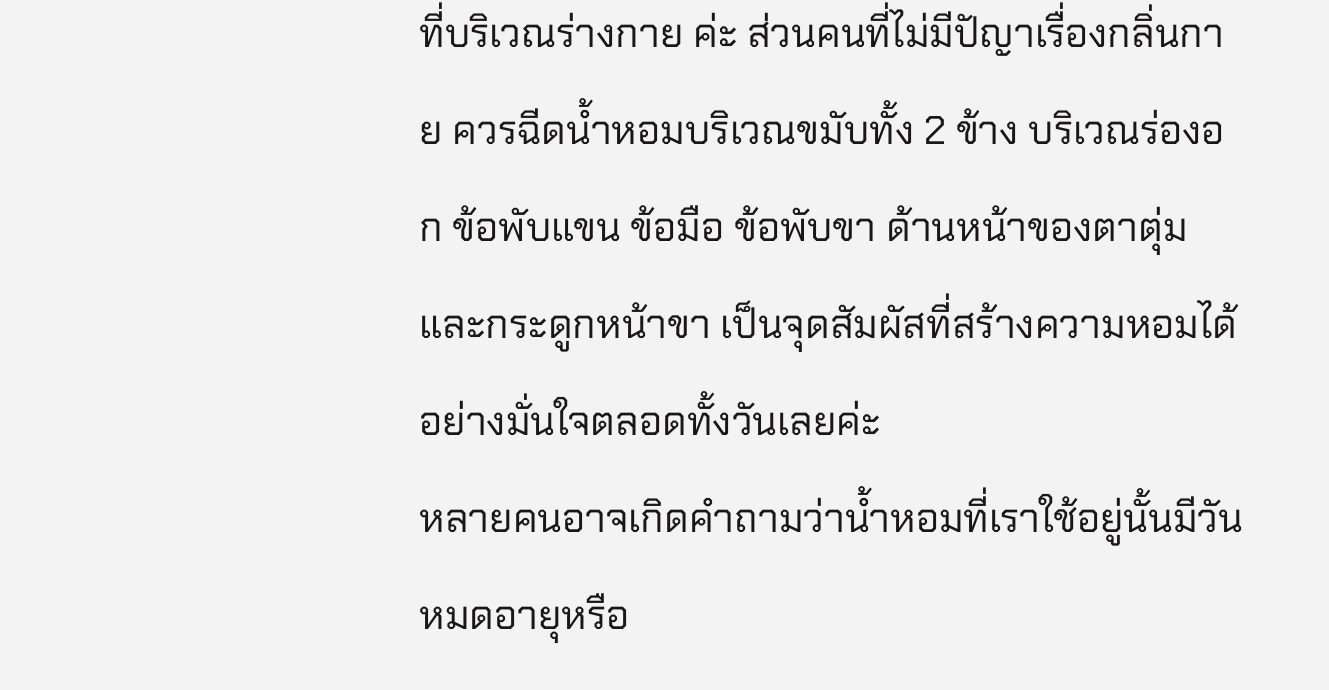ที่บริเวณร่างกาย ค่ะ ส่วนคนที่ไม่มีปัญาเรื่องกลิ่นกาย ควรฉีดน้ำหอมบริเวณขมับทั้ง 2 ข้าง บริเวณร่องอก ข้อพับแขน ข้อมือ ข้อพับขา ด้านหน้าของตาตุ่ม และกระดูกหน้าขา เป็นจุดสัมผัสที่สร้างความหอมได้อย่างมั่นใจตลอดทั้งวันเลยค่ะ
หลายคนอาจเกิดคำถามว่าน้ำหอมที่เราใช้อยู่นั้นมีวันหมดอายุหรือ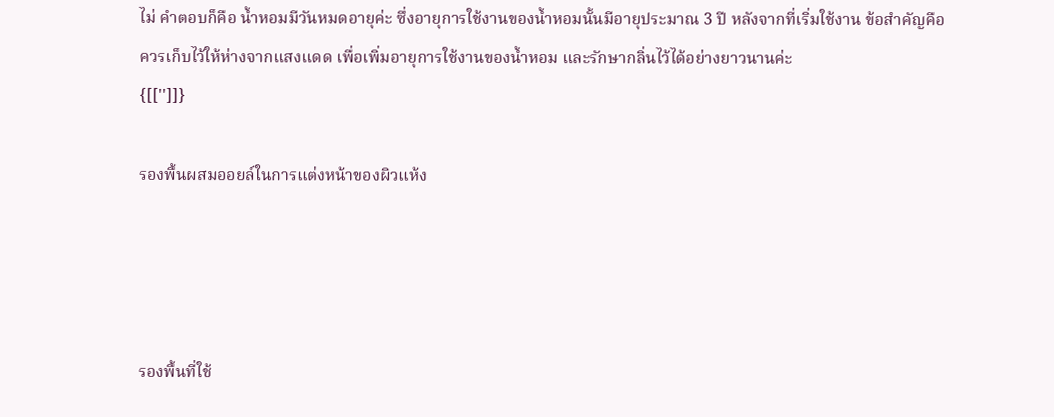ไม่ คำตอบก็คือ น้ำหอมมีวันหมดอายุค่ะ ซึ่งอายุการใช้งานของน้ำหอมนั้นมีอายุประมาณ 3 ปี หลังจากที่เริ่มใช้งาน ข้อสำคัญคือควรเก็บไว้ให้ห่างจากแสงแดด เพื่อเพิ่มอายุการใช้งานของน้ำหอม และรักษากลิ่นไว้ได้อย่างยาวนานค่ะ
{[['']]}

รองพื้นผสมออยล์ในการแต่งหน้าของผิวแห้ง




รองพื้นที่ใช้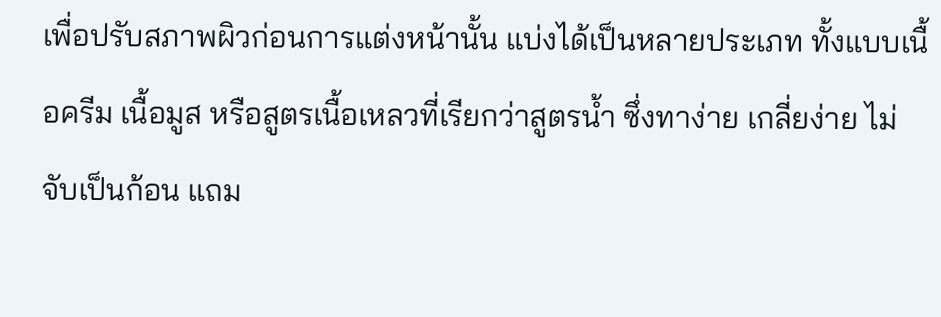เพื่อปรับสภาพผิวก่อนการแต่งหน้านั้น แบ่งได้เป็นหลายประเภท ทั้งแบบเนื้อครีม เนื้อมูส หรือสูตรเนื้อเหลวที่เรียกว่าสูตรน้ำ ซึ่งทาง่าย เกลี่ยง่าย ไม่จับเป็นก้อน แถม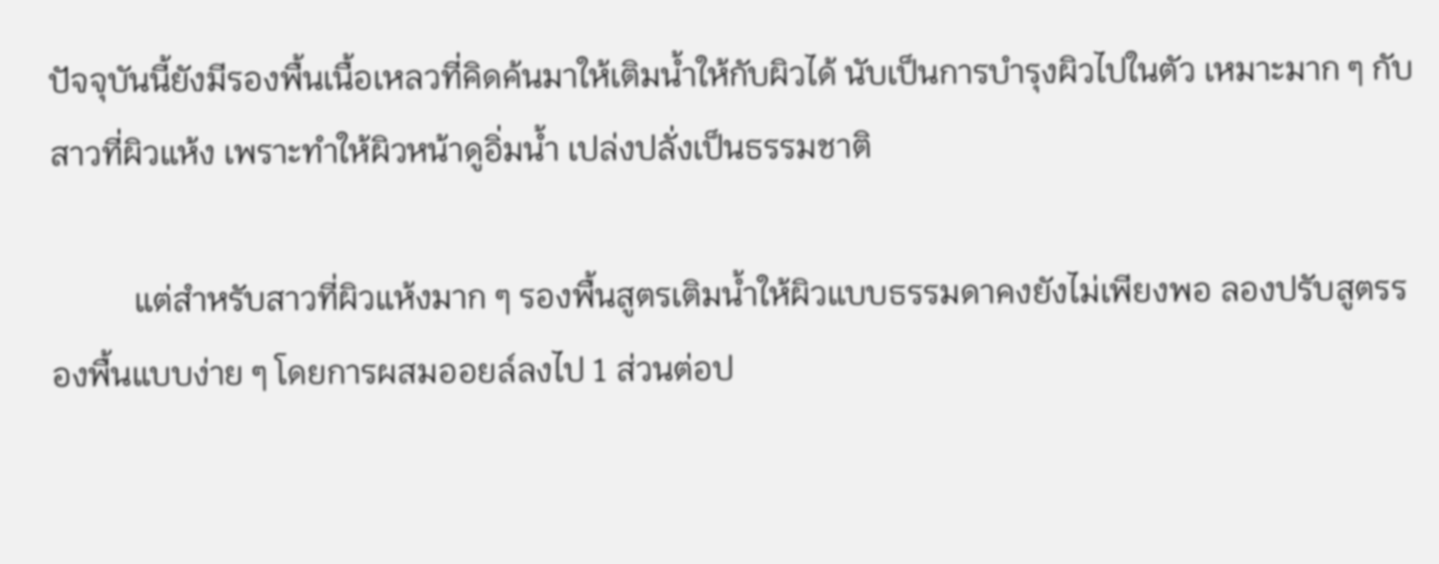ปัจจุบันนี้ยังมีรองพื้นเนื้อเหลวที่คิดค้นมาให้เติมน้ำให้กับผิวได้ นับเป็นการบำรุงผิวไปในตัว เหมาะมาก ๆ กับสาวที่ผิวแห้ง เพราะทำให้ผิวหน้าดูอิ่มน้ำ เปล่งปลั่งเป็นธรรมชาติ

          แต่สำหรับสาวที่ผิวแห้งมาก ๆ รองพื้นสูตรเติมน้ำให้ผิวแบบธรรมดาคงยังไม่เพียงพอ ลองปรับสูตรรองพื้นแบบง่าย ๆ โดยการผสมออยล์ลงไป 1 ส่วนต่อป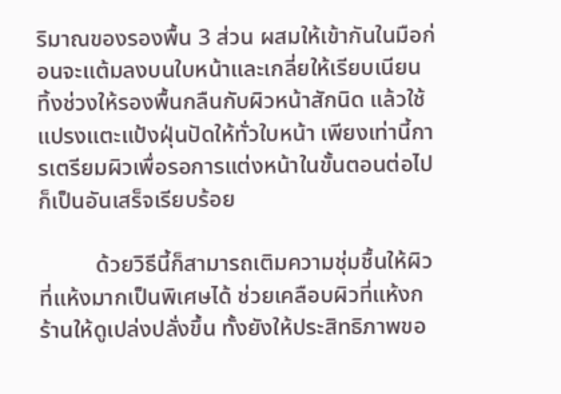ริมาณของรองพื้น 3 ส่วน ผสมให้เข้ากันในมือก่อนจะแต้มลงบนใบหน้าและเกลี่ยให้เรียบเนียน ทิ้งช่วงให้รองพื้นกลืนกับผิวหน้าสักนิด แล้วใช้แปรงแตะแป้งฝุ่นปัดให้ทั่วใบหน้า เพียงเท่านี้การเตรียมผิวเพื่อรอการแต่งหน้าในขั้นตอนต่อไปก็เป็นอันเสร็จเรียบร้อย

          ด้วยวิธีนี้ก็สามารถเติมความชุ่มชื้นให้ผิวที่แห้งมากเป็นพิเศษได้ ช่วยเคลือบผิวที่แห้งกร้านให้ดูเปล่งปลั่งขึ้น ทั้งยังให้ประสิทธิภาพขอ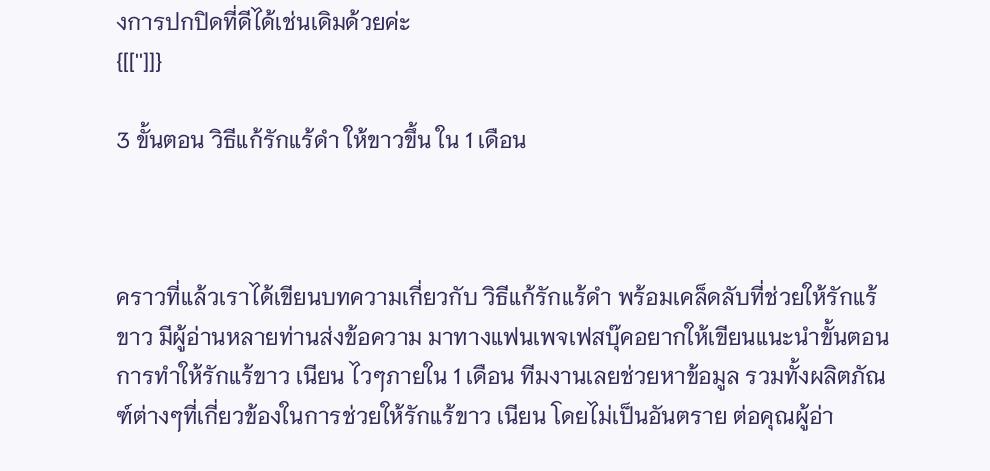งการปกปิดที่ดีได้เช่นเดิมด้วยค่ะ
{[['']]}

3 ขั้นตอน วิธีแก้รักแร้ดำ ให้ขาวขึ้น ใน 1 เดือน



คราวที่แล้วเราได้เขียนบทความเกี่ยวกับ วิธีแก้รักแร้ดำ พร้อมเคล็ดลับที่ช่วยให้รักแร้ขาว มีผู้อ่านหลายท่านส่งข้อความ มาทางแฟนเพจเฟสบุ๊คอยากให้เขียนแนะนำขั้นตอนการทำให้รักแร้ขาว เนียน ไวๆภายใน 1 เดือน ทีมงานเลยช่วยหาข้อมูล รวมทั้งผลิตภัณฑ์ต่างๆที่เกี่ยวข้องในการช่วยให้รักแร้ขาว เนียน โดยไม่เป็นอันตราย ต่อคุณผู้อ่า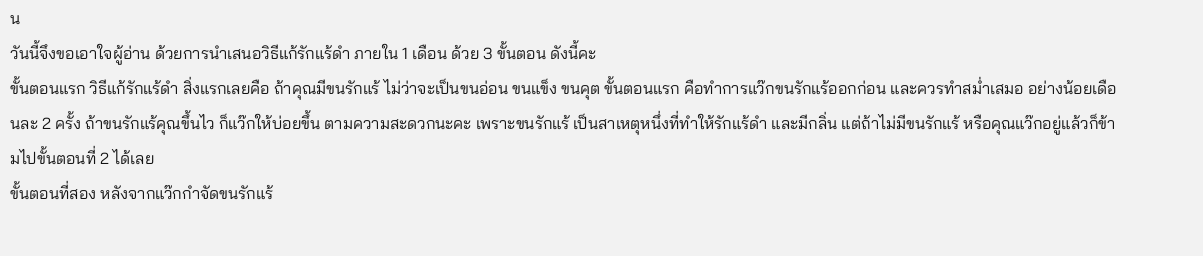น
วันนี้จึงขอเอาใจผู้อ่าน ด้วยการนำเสนอวิธีแก้รักแร้ดำ ภายใน 1 เดือน ด้วย 3 ขั้นตอน ดังนี้คะ
ขั้นตอนแรก วิธีแก้รักแร้ดำ สิ่งแรกเลยคือ ถ้าคุณมีขนรักแร้ ไม่ว่าจะเป็นขนอ่อน ขนแข็ง ขนคุต ขั้นตอนแรก คือทำการแว๊กขนรักแร้ออกก่อน และควรทำสม่ำเสมอ อย่างน้อยเดือนละ 2 ครั้ง ถ้าขนรักแร้คุณขึ้นไว ก็แว๊กให้บ่อยขึ้น ตามความสะดวกนะคะ เพราะขนรักแร้ เป็นสาเหตุหนึ่งที่ทำให้รักแร้ดำ และมีกลิ่น แต่ถ้าไม่มีขนรักแร้ หรือคุณแว๊กอยู่แล้วก็ข้ามไปขั้นตอนที่ 2 ได้เลย
ขั้นตอนที่สอง หลังจากแว๊กกำจัดขนรักแร้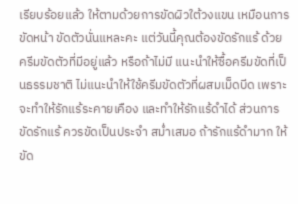เรียบร้อยแล้ว ให้ตามด้วยการขัดผิวใต้วงแขน เหมือนการขัดหน้า ขัดตัวนั่นแหละคะ แต่วันนี้คุณต้องขัดรักแร้ ด้วยครีมขัดตัวที่มีอยู่แล้ว หรือถ้าไม่มี แนะนำให้ซื้อครีมขัดที่เป็นธรรมชาติ ไม่แนะนำให้ใช้ครีมขัดตัวที่ผสมเม็ดบีด เพราะจะทำให้รักแร้ระคายเคือง และทำให้รักแร้ดำได้ ส่วนการขัดรักแร้ ควรขัดเป็นประจำ สม่ำเสมอ ถ้ารักแร้ดำมาก ให้ขัด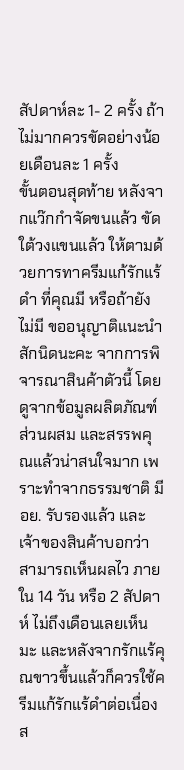สัปดาห์ละ 1- 2 ครั้ง ถ้าไม่มากควรขัดอย่างน้อยเดือนละ 1 ครั้ง
ขั้นตอนสุดท้าย หลังจากแว๊กกำจัดขนแล้ว ขัดใต้วงแขนแล้ว ให้ตามด้วยการทาครีมแก้รักแร้ดำ ที่คุณมี หรือถ้ายังไม่มี ขออนุญาติแนะนำสักนิดนะคะ จากการพิจารณาสินค้าตัวนี้ โดยดูจากข้อมูลผลิตภัณฑ์ ส่วนผสม และสรรพคุณแล้วน่าสนใจมาก เพราะทำจากธรรมชาติ มีอย. รับรองแล้ว และเจ้าของสินค้าบอกว่าสามารถเห็นผลไว ภายใน 14 วัน หรือ 2 สัปดาห์ ไม่ถึงเดือนเลยเห็นมะ และหลังจากรักแร้คุณขาวขึ้นแล้วก็ควรใช้ครีมแก้รักแร้ดำต่อเนื่องส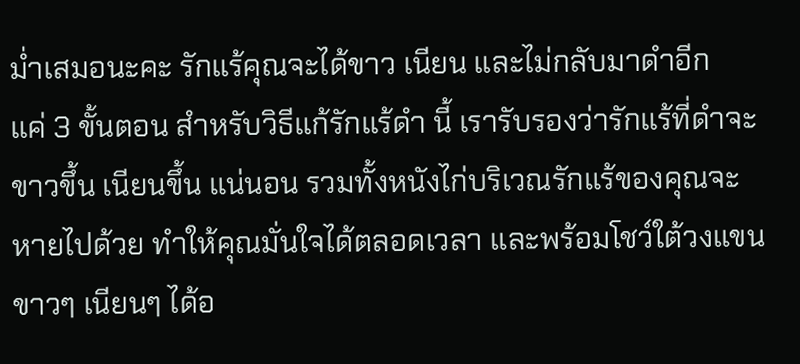ม่ำเสมอนะคะ รักแร้คุณจะได้ขาว เนียน และไม่กลับมาดำอีก
แค่ 3 ขั้นตอน สำหรับวิธีแก้รักแร้ดำ นี้ เรารับรองว่ารักแร้ที่ดำจะขาวขึ้น เนียนขึ้น แน่นอน รวมทั้งหนังไก่บริเวณรักแร้ของคุณจะหายไปด้วย ทำให้คุณมั่นใจได้ตลอดเวลา และพร้อมโชว์ใต้วงแขนขาวๆ เนียนๆ ได้อ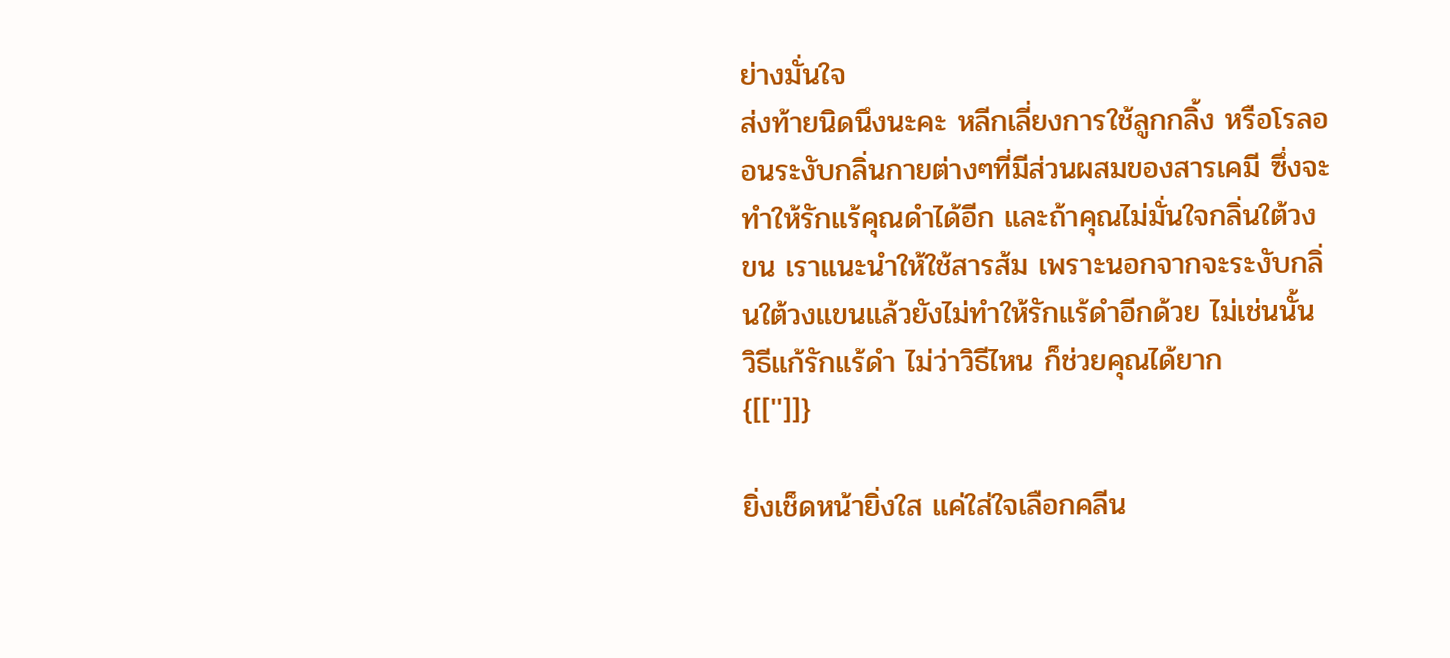ย่างมั่นใจ
ส่งท้ายนิดนึงนะคะ หลีกเลี่ยงการใช้ลูกกลิ้ง หรือโรลออนระงับกลิ่นกายต่างๆที่มีส่วนผสมของสารเคมี ซึ่งจะทำให้รักแร้คุณดำได้อีก และถ้าคุณไม่มั่นใจกลิ่นใต้วงขน เราแนะนำให้ใช้สารส้ม เพราะนอกจากจะระงับกลิ่นใต้วงแขนแล้วยังไม่ทำให้รักแร้ดำอีกด้วย ไม่เช่นนั้น วิธีแก้รักแร้ดำ ไม่ว่าวิธีไหน ก็ช่วยคุณได้ยาก
{[['']]}

ยิ่งเช็ดหน้ายิ่งใส แค่ใส่ใจเลือกคลีน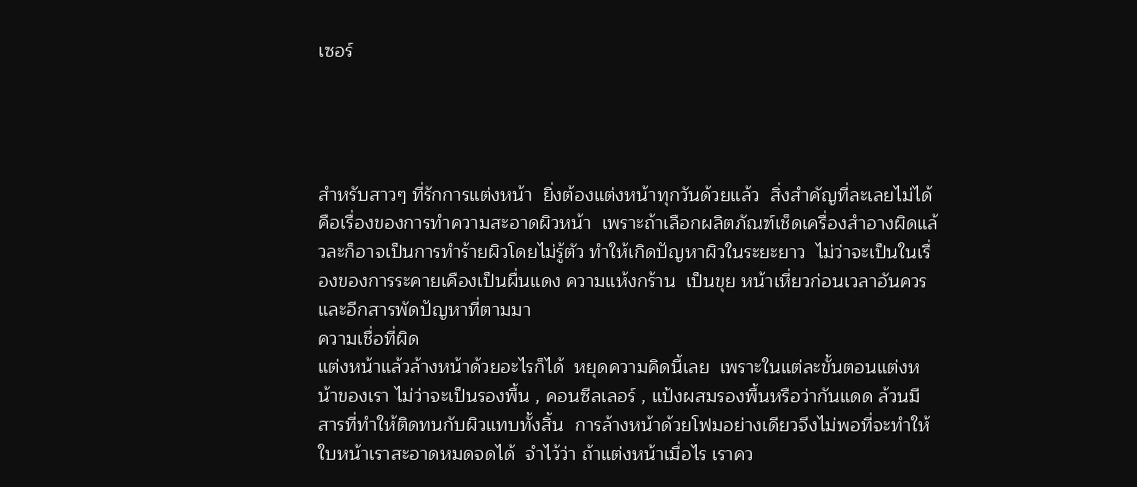เซอร์




สำหรับสาวๆ ที่รักการแต่งหน้า  ยิ่งต้องแต่งหน้าทุกวันด้วยแล้ว  สิ่งสำคัญที่ละเลยไม่ได้คือเรื่องของการทำความสะอาดผิวหน้า  เพราะถ้าเลือกผลิตภัณฑ์เช็ดเครื่องสำอางผิดแล้วละก็อาจเป็นการทำร้ายผิวโดยไม่รู้ตัว ทำให้เกิดปัญหาผิวในระยะยาว  ไม่ว่าจะเป็นในเรื่องของการระคายเคืองเป็นผื่นแดง ความแห้งกร้าน  เป็นขุย หน้าเหี่ยวก่อนเวลาอันควร และอีกสารพัดปัญหาที่ตามมา
ความเชื่อที่ผิด
แต่งหน้าแล้วล้างหน้าด้วยอะไรก็ได้  หยุดความคิดนี้เลย  เพราะในแต่ละขั้นตอนแต่งหน้าของเรา ไม่ว่าจะเป็นรองพื้น , คอนซีลเลอร์ , แป้งผสมรองพื้นหรือว่ากันแดด ล้วนมีสารที่ทำให้ติดทนกับผิวแทบทั้งสิ้น  การล้างหน้าด้วยโฟมอย่างเดียวจึงไม่พอที่จะทำให้ใบหน้าเราสะอาดหมดจดได้  จำไว้ว่า ถ้าแต่งหน้าเมื่อไร เราคว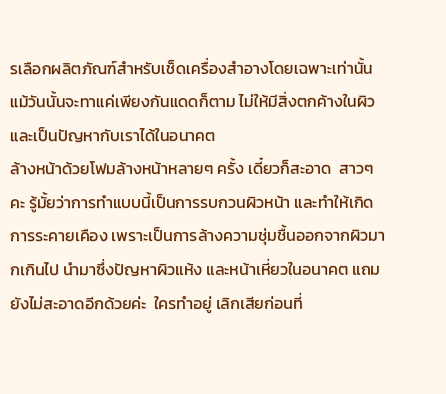รเลือกผลิตภัณฑ์สำหรับเช็ดเครื่องสำอางโดยเฉพาะเท่านั้น แม้วันนั้นจะทาแค่เพียงกันแดดก็ตาม ไม่ให้มีสิ่งตกค้างในผิว และเป็นปัญหากับเราได้ในอนาคต
ล้างหน้าด้วยโฟมล้างหน้าหลายๆ ครั้ง เดี๋ยวก็สะอาด  สาวๆ คะ รู้มั้ยว่าการทำแบบนี้เป็นการรบกวนผิวหน้า และทำให้เกิดการระคายเคือง เพราะเป็นการล้างความชุ่มชื้นออกจากผิวมากเกินไป นำมาซึ่งปัญหาผิวแห้ง และหน้าเหี่ยวในอนาคต แถมยังไม่สะอาดอีกด้วยค่ะ  ใครทำอยู่ เลิกเสียก่อนที่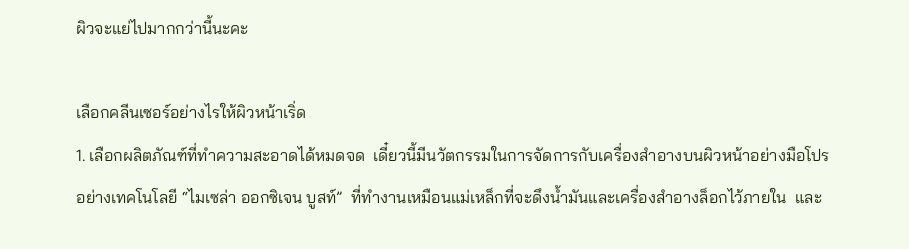ผิวจะแย่ไปมากกว่านี้นะคะ

เลือกคลีนเซอร์อย่างไรให้ผิวหน้าเริ่ด
1. เลือกผลิตภัณฑ์ที่ทำความสะอาดได้หมดจด  เดี๋ยวนี้มีนวัตกรรมในการจัดการกับเครื่องสำอางบนผิวหน้าอย่างมือโปรอย่างเทคโนโลยี “ไมเซล่า ออกซิเจน บูสท์”  ที่ทำงานเหมือนแม่เหล็กที่จะดึงน้ำมันและเครื่องสำอางล็อกไว้ภายใน  และ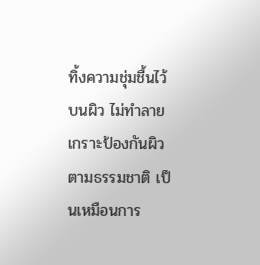ทิ้งความชุ่มชื้นไว้บนผิว ไม่ทำลายเกราะป้องกันผิวตามธรรมชาติ เป็นเหมือนการ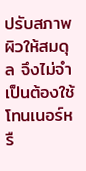ปรับสภาพผิวให้สมดุล จึงไม่จำเป็นต้องใช้โทนเนอร์หรื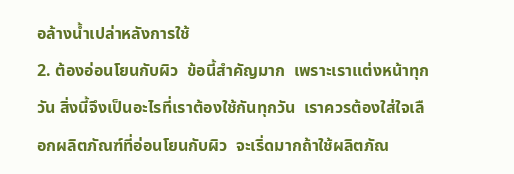อล้างน้ำเปล่าหลังการใช้
2. ต้องอ่อนโยนกับผิว  ข้อนี้สำคัญมาก  เพราะเราแต่งหน้าทุกวัน สิ่งนี้จึงเป็นอะไรที่เราต้องใช้กันทุกวัน  เราควรต้องใส่ใจเลือกผลิตภัณฑ์ที่อ่อนโยนกับผิว  จะเริ่ดมากถ้าใช้ผลิตภัณ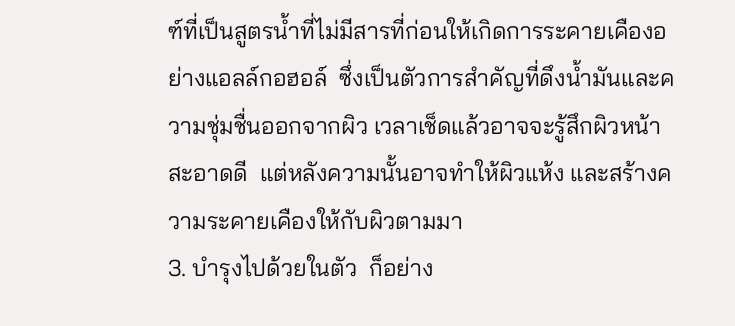ฑ์ที่เป็นสูตรน้ำที่ไม่มีสารที่ก่อนให้เกิดการระคายเคืองอย่างแอลล์กอฮอล์  ซึ่งเป็นตัวการสำคัญที่ดึงน้ำมันและความชุ่มชื่นออกจากผิว เวลาเช็ดแล้วอาจจะรู้สึกผิวหน้าสะอาดดี  แต่หลังความนั้นอาจทำให้ผิวแห้ง และสร้างความระคายเคืองให้กับผิวตามมา
3. บำรุงไปด้วยในตัว  ก็อย่าง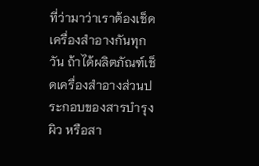ที่ว่ามาว่าเราต้องเช็ดเครื่องสำอางกันทุกวัน ถ้าได้ผลิตภัณฑ์เช็ดเครื่องสำอางส่วนประกอบของสารบำรุงผิว หรือสา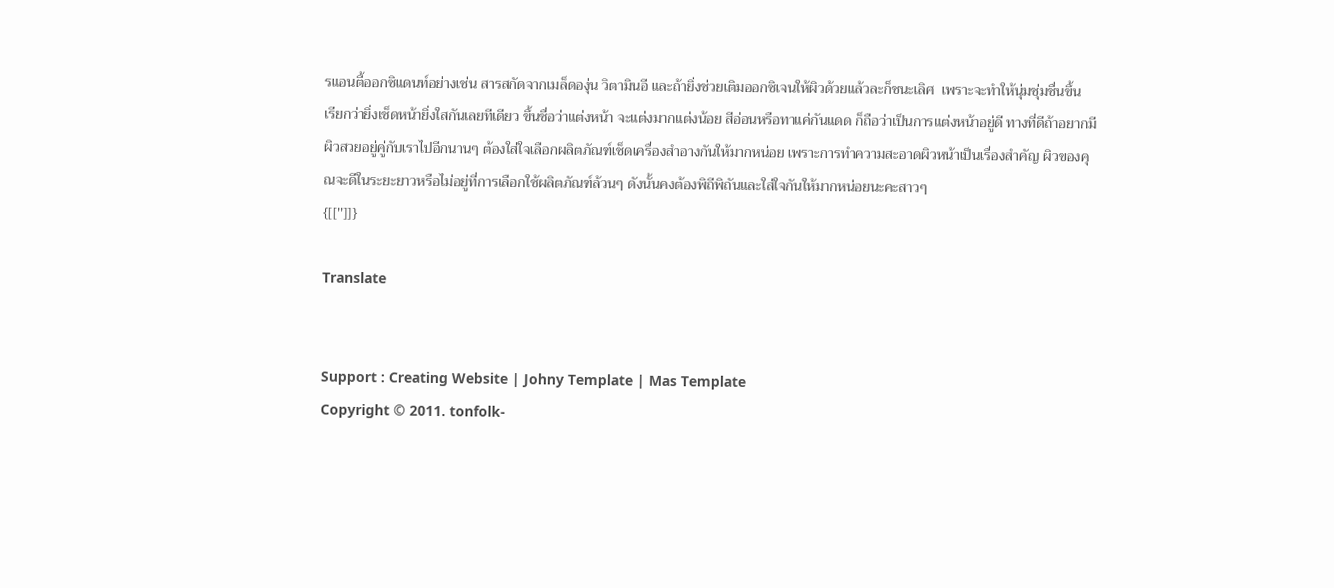รแอนตี้ออกซิแดนท์อย่างเช่น สารสกัดจากเมล็ดองุ่น วิตามินอี และถ้ายิ่งช่วยเติมออกซิเจนให้ผิวด้วยแล้วละก็ชนะเลิศ  เพราะจะทำให้นุ่มชุ่มชื่นขึ้น  เรียกว่ายิ่งเช็ดหน้ายิ่งใสกันเลยทีเดียว ขึ้นชื่อว่าแต่งหน้า จะแต่งมากแต่งน้อย สีอ่อนหรือทาแค่กันแดด ก็ถือว่าเป็นการแต่งหน้าอยู่ดี ทางที่ดีถ้าอยากมีผิวสวยอยู่คู่กับเราไปอีกนานๆ ต้องใส่ใจเลือกผลิตภัณฑ์เช็ดเครื่องสำอางกันให้มากหน่อย เพราะการทำความสะอาดผิวหน้าเป็นเรื่องสำคัญ ผิวของคุณจะดีในระยะยาวหรือไม่อยู่ที่การเลือกใช้ผลิตภัณฑ์ล้วนๆ ดังนั้นคงต้องพิถีพิถันและใส่ใจกันให้มากหน่อยนะคะสาวๆ
{[['']]}

Translate


Support : Creating Website | Johny Template | Mas Template
Copyright © 2011. tonfolk-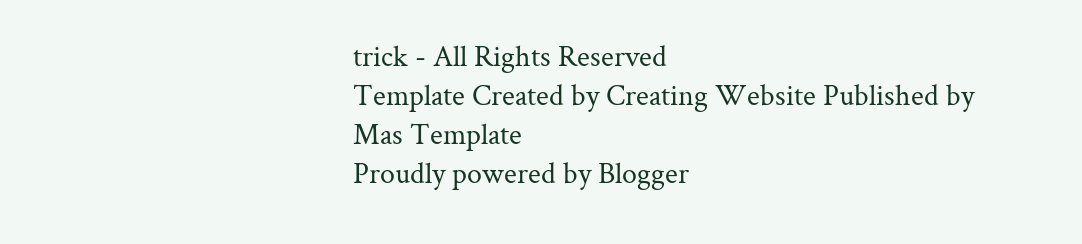trick - All Rights Reserved
Template Created by Creating Website Published by Mas Template
Proudly powered by Blogger